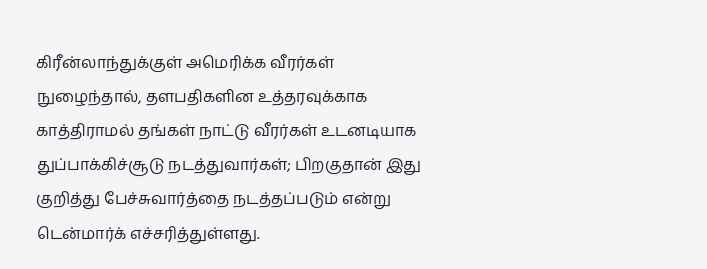கிரீன்லாந்துக்குள் அமெரிக்க வீரர்கள் நுழைந்தால், தளபதிகளின உத்தரவுக்காக காத்திராமல் தங்கள் நாட்டு வீரர்கள் உடனடியாக துப்பாக்கிச்சூடு நடத்துவார்கள்; பிறகுதான் இது குறித்து பேச்சுவார்த்தை நடத்தப்படும் என்று டென்மார்க் எச்சரித்துள்ளது.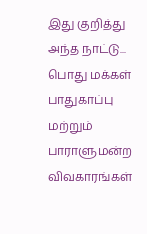இது குறித்து அந்த நாட்டு...
பொது மக்கள் பாதுகாப்பு மற்றும் பாராளுமன்ற விவகாரங்கள்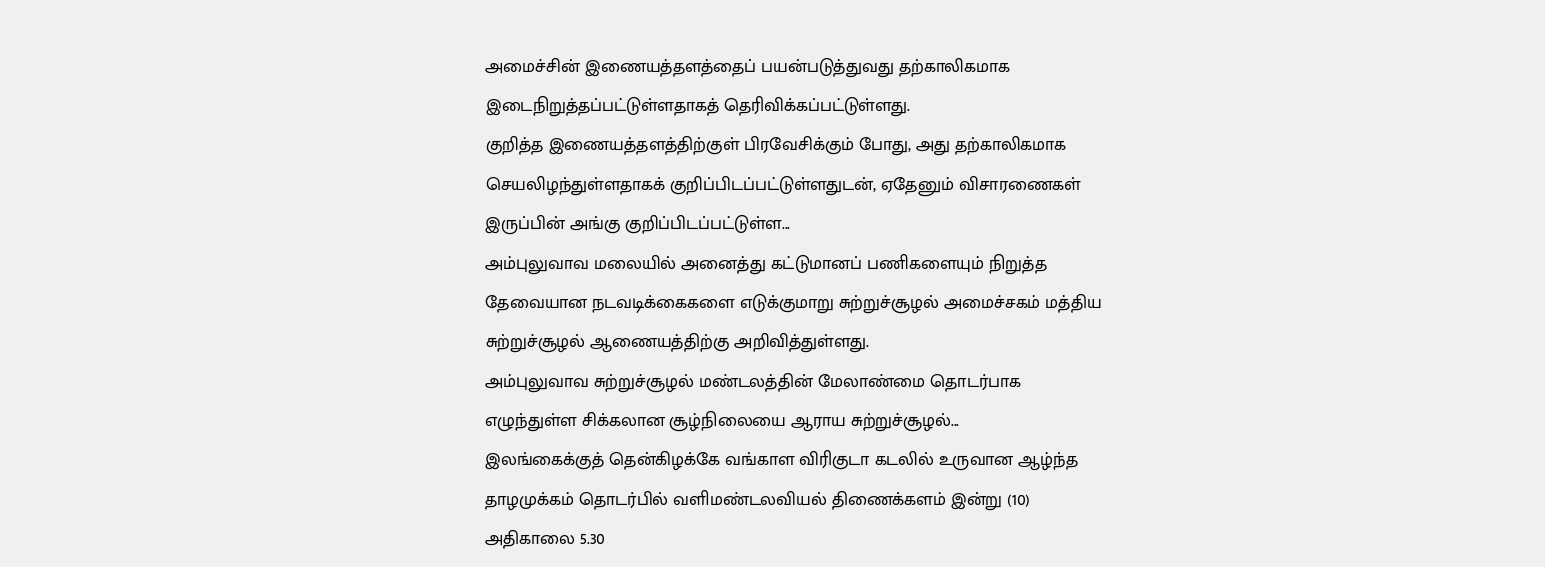அமைச்சின் இணையத்தளத்தைப் பயன்படுத்துவது தற்காலிகமாக இடைநிறுத்தப்பட்டுள்ளதாகத் தெரிவிக்கப்பட்டுள்ளது.
குறித்த இணையத்தளத்திற்குள் பிரவேசிக்கும் போது, அது தற்காலிகமாக செயலிழந்துள்ளதாகக் குறிப்பிடப்பட்டுள்ளதுடன், ஏதேனும் விசாரணைகள் இருப்பின் அங்கு குறிப்பிடப்பட்டுள்ள...
அம்புலுவாவ மலையில் அனைத்து கட்டுமானப் பணிகளையும் நிறுத்த தேவையான நடவடிக்கைகளை எடுக்குமாறு சுற்றுச்சூழல் அமைச்சகம் மத்திய சுற்றுச்சூழல் ஆணையத்திற்கு அறிவித்துள்ளது.
அம்புலுவாவ சுற்றுச்சூழல் மண்டலத்தின் மேலாண்மை தொடர்பாக எழுந்துள்ள சிக்கலான சூழ்நிலையை ஆராய சுற்றுச்சூழல்...
இலங்கைக்குத் தென்கிழக்கே வங்காள விரிகுடா கடலில் உருவான ஆழ்ந்த தாழமுக்கம் தொடர்பில் வளிமண்டலவியல் திணைக்களம் இன்று (10) அதிகாலை 5.30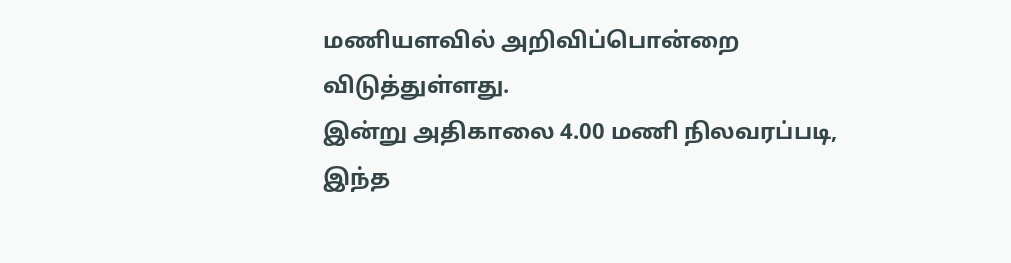மணியளவில் அறிவிப்பொன்றை விடுத்துள்ளது.
இன்று அதிகாலை 4.00 மணி நிலவரப்படி, இந்த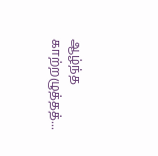ஆழ்ந்த காற்றழுத்தத்...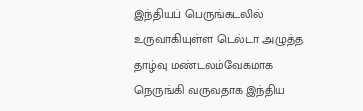இந்தியப் பெருங்கடலில் உருவாகியுள்ள டெல்டா அழுத்த தாழ்வு மண்டலம்வேகமாக நெருங்கி வருவதாக இந்திய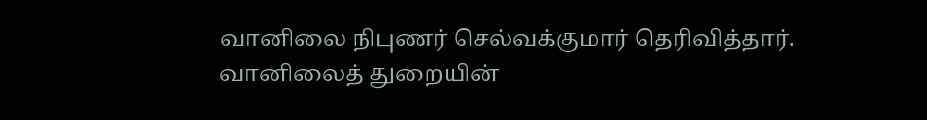வானிலை நிபுணர் செல்வக்குமார் தெரிவித்தார்.
வானிலைத் துறையின்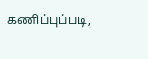கணிப்புப்படி,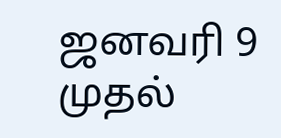ஜனவரி 9 முதல்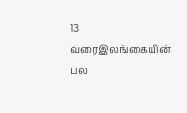13 வரைஇலங்கையின் பல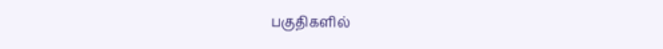பகுதிகளில்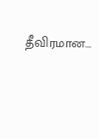தீவிரமான...